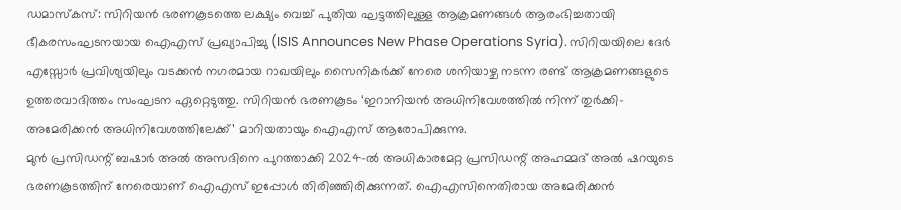ഡമാസ്കസ്: സിറിയൻ ഭരണകൂടത്തെ ലക്ഷ്യം വെച്ച് പുതിയ ഘട്ടത്തിലുള്ള ആക്രമണങ്ങൾ ആരംഭിച്ചതായി ഭീകരസംഘടനയായ ഐഎസ് പ്രഖ്യാപിച്ചു (ISIS Announces New Phase Operations Syria). സിറിയയിലെ ദേർ എസ്സോർ പ്രവിശ്യയിലും വടക്കൻ നഗരമായ റാഖയിലും സൈനികർക്ക് നേരെ ശനിയാഴ്ച നടന്ന രണ്ട് ആക്രമണങ്ങളുടെ ഉത്തരവാദിത്തം സംഘടന ഏറ്റെടുത്തു. സിറിയൻ ഭരണകൂടം ‘ഇറാനിയൻ അധിനിവേശത്തിൽ നിന്ന് തുർക്കി-അമേരിക്കൻ അധിനിവേശത്തിലേക്ക്’ മാറിയതായും ഐഎസ് ആരോപിക്കുന്നു.
മുൻ പ്രസിഡന്റ് ബഷാർ അൽ അസദിനെ പുറത്താക്കി 2024-ൽ അധികാരമേറ്റ പ്രസിഡന്റ് അഹമ്മദ് അൽ ഷറയുടെ ഭരണകൂടത്തിന് നേരെയാണ് ഐഎസ് ഇപ്പോൾ തിരിഞ്ഞിരിക്കുന്നത്. ഐഎസിനെതിരായ അമേരിക്കൻ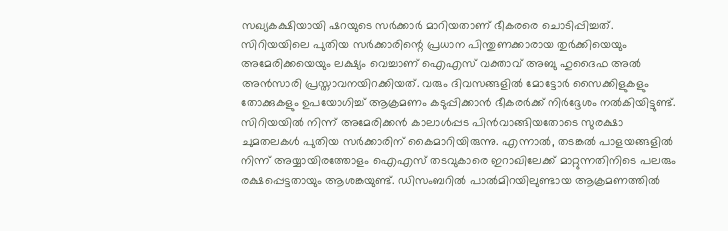സഖ്യകക്ഷിയായി ഷറയുടെ സർക്കാർ മാറിയതാണ് ഭീകരരെ ചൊടിപ്പിച്ചത്. സിറിയയിലെ പുതിയ സർക്കാരിന്റെ പ്രധാന പിന്തുണക്കാരായ തുർക്കിയെയും അമേരിക്കയെയും ലക്ഷ്യം വെച്ചാണ് ഐഎസ് വക്താവ് അബു ഹുദൈഫ അൽ അൻസാരി പ്രസ്താവനയിറക്കിയത്. വരും ദിവസങ്ങളിൽ മോട്ടോർ സൈക്കിളുകളും തോക്കുകളും ഉപയോഗിച്ച് ആക്രമണം കടുപ്പിക്കാൻ ഭീകരർക്ക് നിർദ്ദേശം നൽകിയിട്ടുണ്ട്.
സിറിയയിൽ നിന്ന് അമേരിക്കൻ കാലാൾപ്പട പിൻവാങ്ങിയതോടെ സുരക്ഷാ ചുമതലകൾ പുതിയ സർക്കാരിന് കൈമാറിയിരുന്നു. എന്നാൽ, തടങ്കൽ പാളയങ്ങളിൽ നിന്ന് അയ്യായിരത്തോളം ഐഎസ് തടവുകാരെ ഇറാഖിലേക്ക് മാറ്റുന്നതിനിടെ പലരും രക്ഷപ്പെട്ടതായും ആശങ്കയുണ്ട്. ഡിസംബറിൽ പാൽമിറയിലുണ്ടായ ആക്രമണത്തിൽ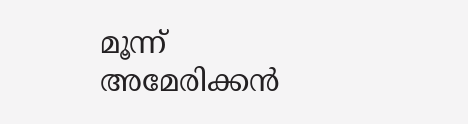മൂന്ന് അമേരിക്കൻ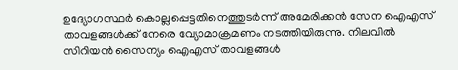ഉദ്യോഗസ്ഥർ കൊല്ലപ്പെട്ടതിനെത്തുടർന്ന് അമേരിക്കൻ സേന ഐഎസ് താവളങ്ങൾക്ക് നേരെ വ്യോമാക്രമണം നടത്തിയിരുന്നു. നിലവിൽ സിറിയൻ സൈന്യം ഐഎസ് താവളങ്ങൾ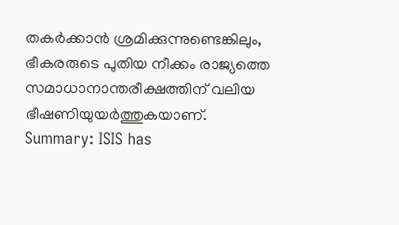തകർക്കാൻ ശ്രമിക്കുന്നുണ്ടെങ്കിലും, ഭീകരരുടെ പുതിയ നീക്കം രാജ്യത്തെ സമാധാനാന്തരീക്ഷത്തിന് വലിയ ഭീഷണിയുയർത്തുകയാണ്.
Summary: ISIS has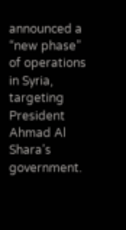announced a “new phase” of operations in Syria, targeting President Ahmad Al Shara’s government.